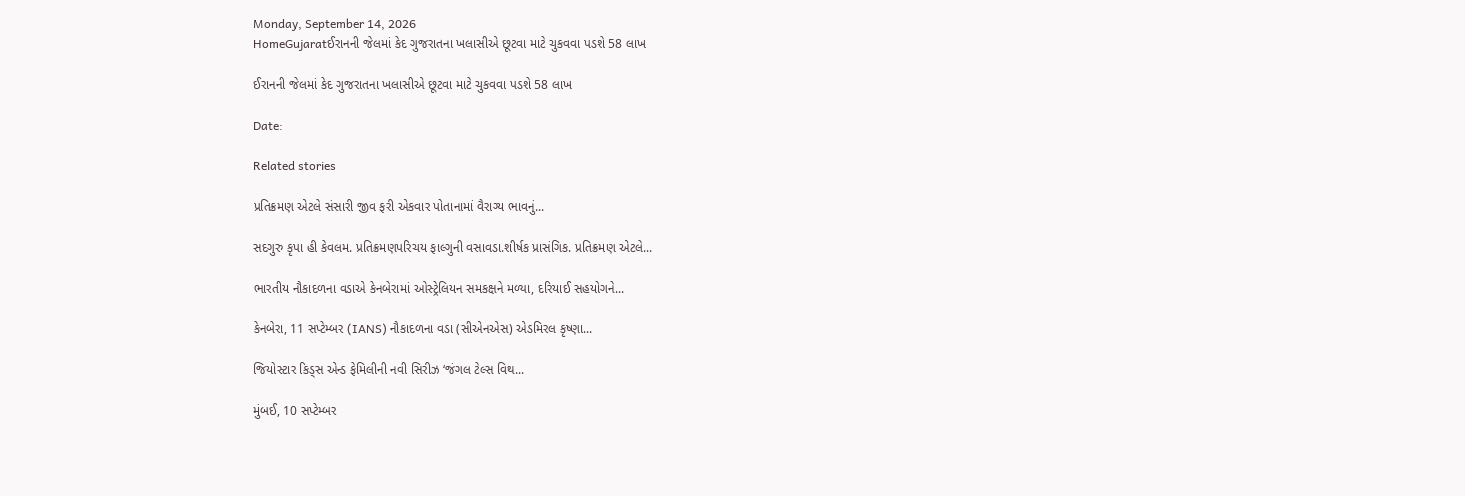Monday, September 14, 2026
HomeGujaratઈરાનની જેલમાં કેદ ગુજરાતના ખલાસીએ છૂટવા માટે ચુકવવા પડશે 58 લાખ

ઈરાનની જેલમાં કેદ ગુજરાતના ખલાસીએ છૂટવા માટે ચુકવવા પડશે 58 લાખ

Date:

Related stories

પ્રતિક્રમણ એટલે સંસારી જીવ ફરી એકવાર પોતાનામાં વૈરાગ્ય ભાવનું...

સદગુરુ કૃપા હી કેવલમ. પ્રતિક્રમણપરિચય ફાલ્ગુની વસાવડા.શીર્ષક પ્રાસંગિક. પ્રતિક્રમણ એટલે...

ભારતીય નૌકાદળના વડાએ કેનબેરામાં ઓસ્ટ્રેલિયન સમકક્ષને મળ્યા, દરિયાઈ સહયોગને...

કેનબેરા, 11 સપ્ટેમ્બર (IANS) નૌકાદળના વડા (સીએનએસ) એડમિરલ કૃષ્ણા...

જિયોસ્ટાર કિડ્સ એન્ડ ફેમિલીની નવી સિરીઝ ‘જંગલ ટેલ્સ વિથ...

મુંબઈ, 10 સપ્ટેમ્બર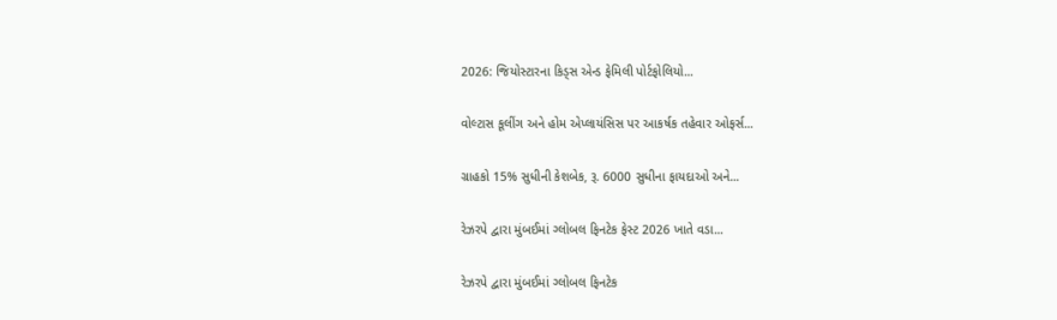2026: જિયોસ્ટારના કિડ્સ એન્ડ ફેમિલી પોર્ટફોલિયો...

વોલ્ટાસ કૂલીંગ અને હોમ એપ્લાયંસિસ પર આકર્ષક તહેવાર ઓફર્સ...

ગ્રાહકો 15% સુધીની કેશબેક, રૂ. 6000 સુધીના ફાયદાઓ અને...

રેઝરપે દ્વારા મુંબઈમાં ગ્લોબલ ફિનટેક ફેસ્ટ 2026 ખાતે વડા...

રેઝરપે દ્વારા મુંબઈમાં ગ્લોબલ ફિનટેક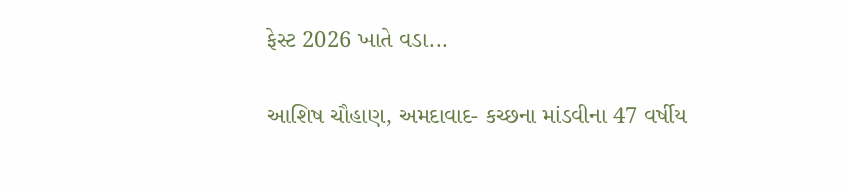ફેસ્ટ 2026 ખાતે વડા...

આશિષ ચૌહાણ, અમદાવાદ- કચ્છના માંડવીના 47 વર્ષીય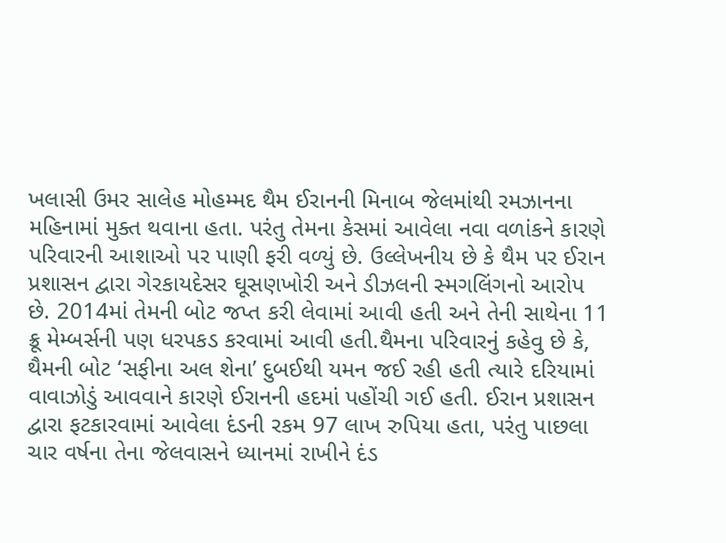ખલાસી ઉમર સાલેહ મોહમ્મદ થૈમ ઈરાનની મિનાબ જેલમાંથી રમઝાનના મહિનામાં મુક્ત થવાના હતા. પરંતુ તેમના કેસમાં આવેલા નવા વળાંકને કારણે પરિવારની આશાઓ પર પાણી ફરી વળ્યું છે. ઉલ્લેખનીય છે કે થૈમ પર ઈરાન પ્રશાસન દ્વારા ગેરકાયદેસર ઘૂસણખોરી અને ડીઝલની સ્મગલિંગનો આરોપ છે. 2014માં તેમની બોટ જપ્ત કરી લેવામાં આવી હતી અને તેની સાથેના 11 ક્રૂ મેમ્બર્સની પણ ધરપકડ કરવામાં આવી હતી.થૈમના પરિવારનું કહેવુ છે કે, થૈમની બોટ ‘સફીના અલ શેના’ દુબઈથી યમન જઈ રહી હતી ત્યારે દરિયામાં વાવાઝોડું આવવાને કારણે ઈરાનની હદમાં પહોંચી ગઈ હતી. ઈરાન પ્રશાસન દ્વારા ફટકારવામાં આવેલા દંડની રકમ 97 લાખ રુપિયા હતા, પરંતુ પાછલા ચાર વર્ષના તેના જેલવાસને ધ્યાનમાં રાખીને દંડ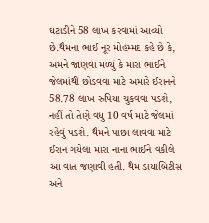ઘટાડીને 58 લાખ કરવામાં આવ્યો છે.થૈમના ભાઈ નૂર મોહમ્મદ કહે છે કે, અમને જાણવા મળ્યું કે મારા ભાઈને જેલમાંથી છોડવવા માટે અમારે ઈરાનને 58.78 લાખ રુપિયા ચુકવવા પડશે, નહીં તો તેણે વધુ 10 વર્ષ માટે જેલમાં રહેવું પડશે. થૈમને પાછા લાવવા માટે ઈરાન ગયેલા મારા નાના ભાઈને વકીલે આ વાત જણાવી હતી. થૈમ ડાયાબિટીસ અને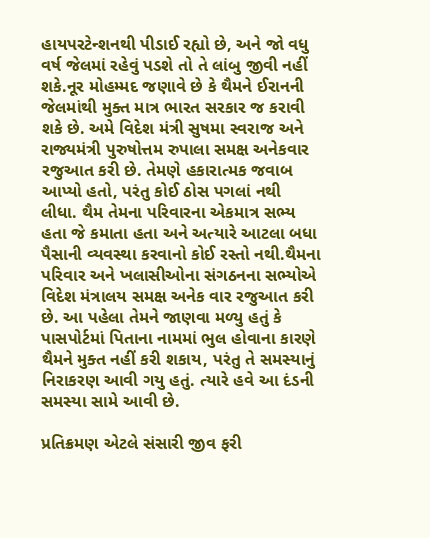હાયપરટેન્શનથી પીડાઈ રહ્યો છે, અને જો વધુ વર્ષ જેલમાં રહેવું પડશે તો તે લાંબુ જીવી નહીં શકે.નૂર મોહમ્મદ જણાવે છે કે થૈમને ઈરાનની જેલમાંથી મુક્ત માત્ર ભારત સરકાર જ કરાવી શકે છે. અમે વિદેશ મંત્રી સુષમા સ્વરાજ અને રાજ્યમંત્રી પુરુષોત્તમ રુપાલા સમક્ષ અનેકવાર રજુઆત કરી છે. તેમણે હકારાત્મક જવાબ આપ્યો હતો, પરંતુ કોઈ ઠોસ પગલાં નથી લીધા. થૈમ તેમના પરિવારના એકમાત્ર સભ્ય હતા જે કમાતા હતા અને અત્યારે આટલા બધા પૈસાની વ્યવસ્થા કરવાનો કોઈ રસ્તો નથી.થૈમના પરિવાર અને ખલાસીઓના સંગઠનના સભ્યોએ વિદેશ મંત્રાલય સમક્ષ અનેક વાર રજુઆત કરી છે. આ પહેલા તેમને જાણવા મળ્યુ હતું કે પાસપોર્ટમાં પિતાના નામમાં ભુલ હોવાના કારણે થૈમને મુક્ત નહીં કરી શકાય, પરંતુ તે સમસ્યાનું નિરાકરણ આવી ગયુ હતું. ત્યારે હવે આ દંડની સમસ્યા સામે આવી છે.

પ્રતિક્રમણ એટલે સંસારી જીવ ફરી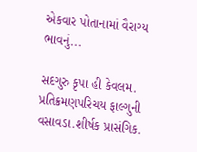એકવાર પોતાનામાં વૈરાગ્ય ભાવનું...

સદગુરુ કૃપા હી કેવલમ. પ્રતિક્રમણપરિચય ફાલ્ગુની વસાવડા.શીર્ષક પ્રાસંગિક.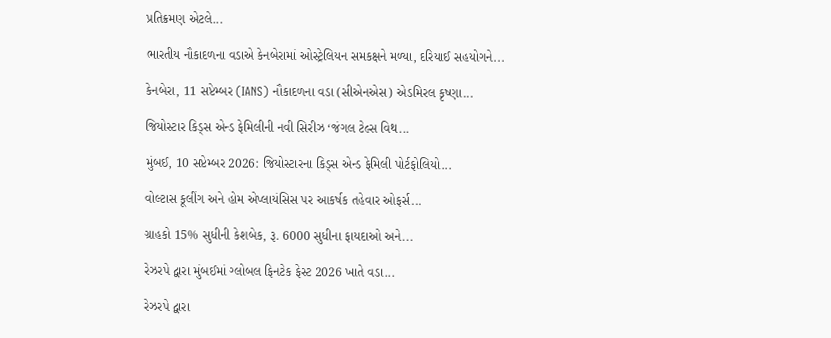પ્રતિક્રમણ એટલે...

ભારતીય નૌકાદળના વડાએ કેનબેરામાં ઓસ્ટ્રેલિયન સમકક્ષને મળ્યા, દરિયાઈ સહયોગને...

કેનબેરા, 11 સપ્ટેમ્બર (IANS) નૌકાદળના વડા (સીએનએસ) એડમિરલ કૃષ્ણા...

જિયોસ્ટાર કિડ્સ એન્ડ ફેમિલીની નવી સિરીઝ ‘જંગલ ટેલ્સ વિથ...

મુંબઈ, 10 સપ્ટેમ્બર 2026: જિયોસ્ટારના કિડ્સ એન્ડ ફેમિલી પોર્ટફોલિયો...

વોલ્ટાસ કૂલીંગ અને હોમ એપ્લાયંસિસ પર આકર્ષક તહેવાર ઓફર્સ...

ગ્રાહકો 15% સુધીની કેશબેક, રૂ. 6000 સુધીના ફાયદાઓ અને...

રેઝરપે દ્વારા મુંબઈમાં ગ્લોબલ ફિનટેક ફેસ્ટ 2026 ખાતે વડા...

રેઝરપે દ્વારા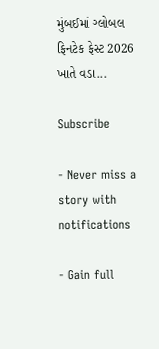મુંબઈમાં ગ્લોબલ ફિનટેક ફેસ્ટ 2026 ખાતે વડા...

Subscribe

- Never miss a story with notifications

- Gain full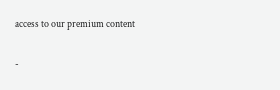access to our premium content

-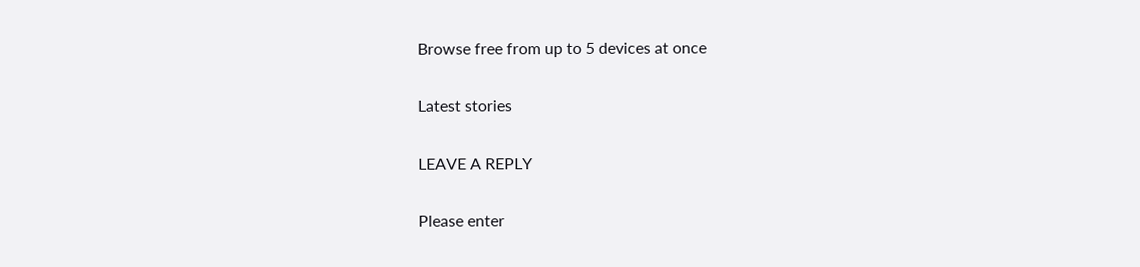Browse free from up to 5 devices at once

Latest stories

LEAVE A REPLY

Please enter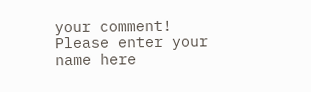your comment!
Please enter your name here